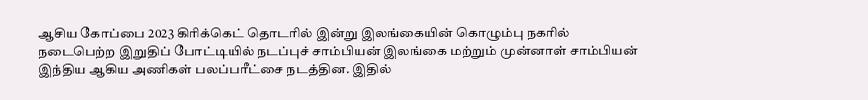ஆசிய கோப்பை 2023 கிரிக்கெட் தொடரில் இன்று இலங்கையின் கொழும்பு நகரில் நடைபெற்ற இறுதிப் போட்டியில் நடப்புச் சாம்பியன் இலங்கை மற்றும் முன்னாள் சாம்பியன் இந்திய ஆகிய அணிகள் பலப்பரீட்சை நடத்தின. இதில்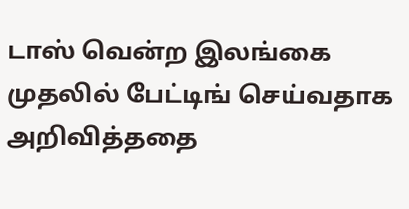டாஸ் வென்ற இலங்கை முதலில் பேட்டிங் செய்வதாக அறிவித்ததை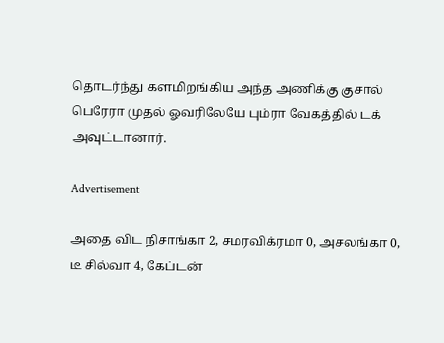தொடர்ந்து களமிறங்கிய அந்த அணிக்கு குசால் பெரேரா முதல் ஓவரிலேயே பும்ரா வேகத்தில் டக் அவுட்டானார்.

Advertisement

அதை விட நிசாங்கா 2, சமரவிக்ரமா 0, அசலங்கா 0, டீ சில்வா 4, கேப்டன்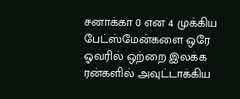சனாக்கா 0 என 4 முக்கிய பேட்ஸ்மேன்களை ஒரே ஓவரில் ஒற்றை இலக்க ரன்களில் அவுட்டாக்கிய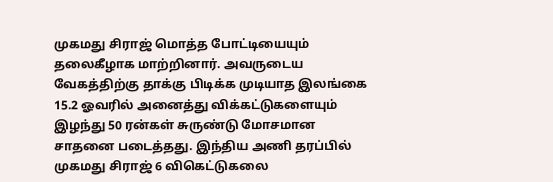முகமது சிராஜ் மொத்த போட்டியையும் தலைகீழாக மாற்றினார். அவருடைய வேகத்திற்கு தாக்கு பிடிக்க முடியாத இலங்கை 15.2 ஓவரில் அனைத்து விக்கட்டுகளையும் இழந்து 50 ரன்கள் சுருண்டு மோசமான சாதனை படைத்தது. இந்திய அணி தரப்பில் முகமது சிராஜ் 6 விகெட்டுகலை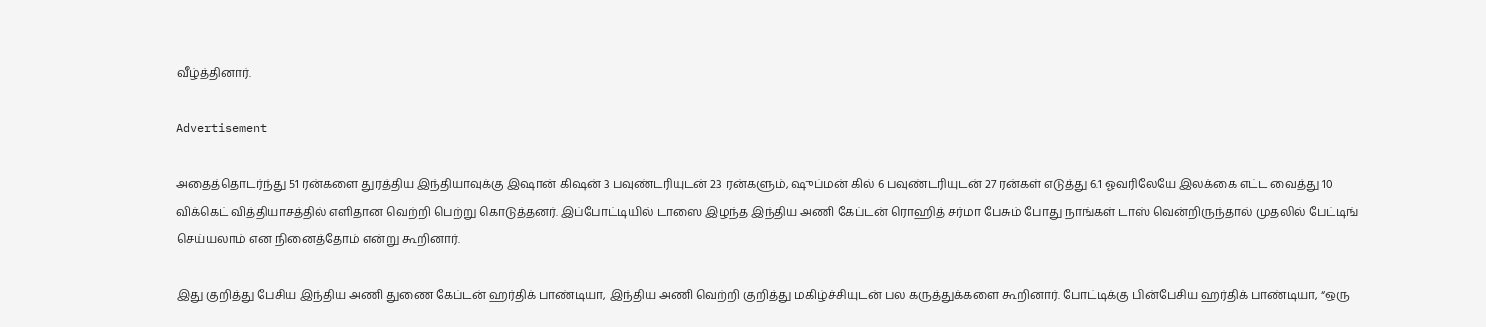வீழ்த்தினார்.

Advertisement

அதைத்தொடர்ந்து 51 ரன்களை துரத்திய இந்தியாவுக்கு இஷான் கிஷன் 3 பவுண்டரியுடன் 23 ரன்களும், ஷுப்மன் கில் 6 பவுண்டரியுடன் 27 ரன்கள் எடுத்து 6.1 ஓவரிலேயே இலக்கை எட்ட வைத்து 10 விக்கெட் வித்தியாசத்தில் எளிதான வெற்றி பெற்று கொடுத்தனர். இப்போட்டியில் டாஸை இழந்த இந்திய அணி கேப்டன் ரொஹித் சர்மா பேசும் போது நாங்கள் டாஸ் வென்றிருந்தால் முதலில் பேட்டிங் செய்யலாம் என நினைத்தோம் என்று கூறினார்.

இது குறித்து பேசிய இந்திய அணி துணை கேப்டன் ஹர்திக் பாண்டியா, இந்திய அணி வெற்றி குறித்து மகிழ்ச்சியுடன் பல கருத்துக்களை கூறினார். போட்டிக்கு பின்பேசிய ஹர்திக் பாண்டியா, “ஒரு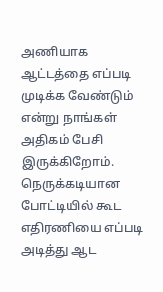அணியாக ஆட்டத்தை எப்படி முடிக்க வேண்டும் என்று நாங்கள் அதிகம் பேசி இருக்கிறோம். நெருக்கடியான போட்டியில் கூட எதிரணியை எப்படி அடித்து ஆட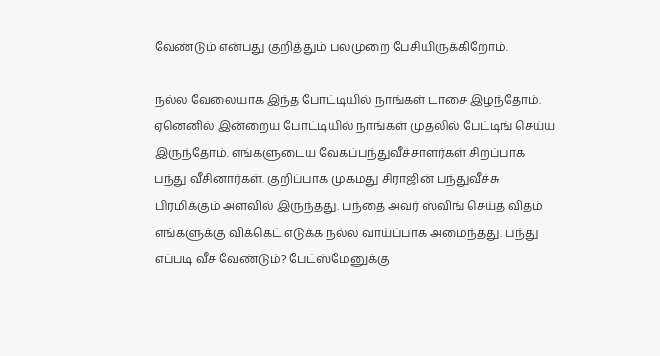வேண்டும் என்பது குறித்தும் பலமுறை பேசியிருக்கிறோம்.

நல்ல வேலையாக இந்த போட்டியில் நாங்கள் டாசை இழந்தோம். ஏனெனில் இன்றைய போட்டியில் நாங்கள் முதலில் பேட்டிங் செய்ய இருந்தோம். எங்களுடைய வேகப்பந்துவீச்சாளர்கள் சிறப்பாக பந்து வீசினார்கள். குறிப்பாக முகமது சிராஜின் பந்துவீச்சு பிரமிக்கும் அளவில் இருந்தது. பந்தை அவர் ஸ்விங் செய்த விதம் எங்களுக்கு விக்கெட் எடுக்க நல்ல வாய்ப்பாக அமைந்தது. பந்து எப்படி வீச வேண்டும்? பேட்ஸ்மேனுக்கு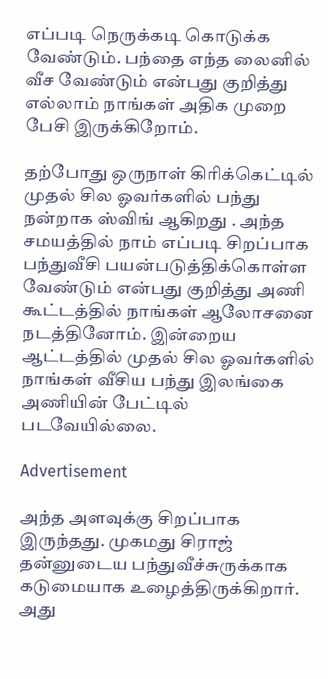எப்படி நெருக்கடி கொடுக்க வேண்டும். பந்தை எந்த லைனில் வீச வேண்டும் என்பது குறித்து எல்லாம் நாங்கள் அதிக முறை பேசி இருக்கிறோம்.

தற்போது ஒருநாள் கிரிக்கெட்டில் முதல் சில ஓவர்களில் பந்து நன்றாக ஸ்விங் ஆகிறது . அந்த சமயத்தில் நாம் எப்படி சிறப்பாக பந்துவீசி பயன்படுத்திக்கொள்ள வேண்டும் என்பது குறித்து அணி கூட்டத்தில் நாங்கள் ஆலோசனை நடத்தினோம். இன்றைய ஆட்டத்தில் முதல் சில ஓவர்களில் நாங்கள் வீசிய பந்து இலங்கை அணியின் பேட்டில் படவேயில்லை.

Advertisement

அந்த அளவுக்கு சிறப்பாக இருந்தது. முகமது சிராஜ் தன்னுடைய பந்துவீச்சுருக்காக கடுமையாக உழைத்திருக்கிறார். அது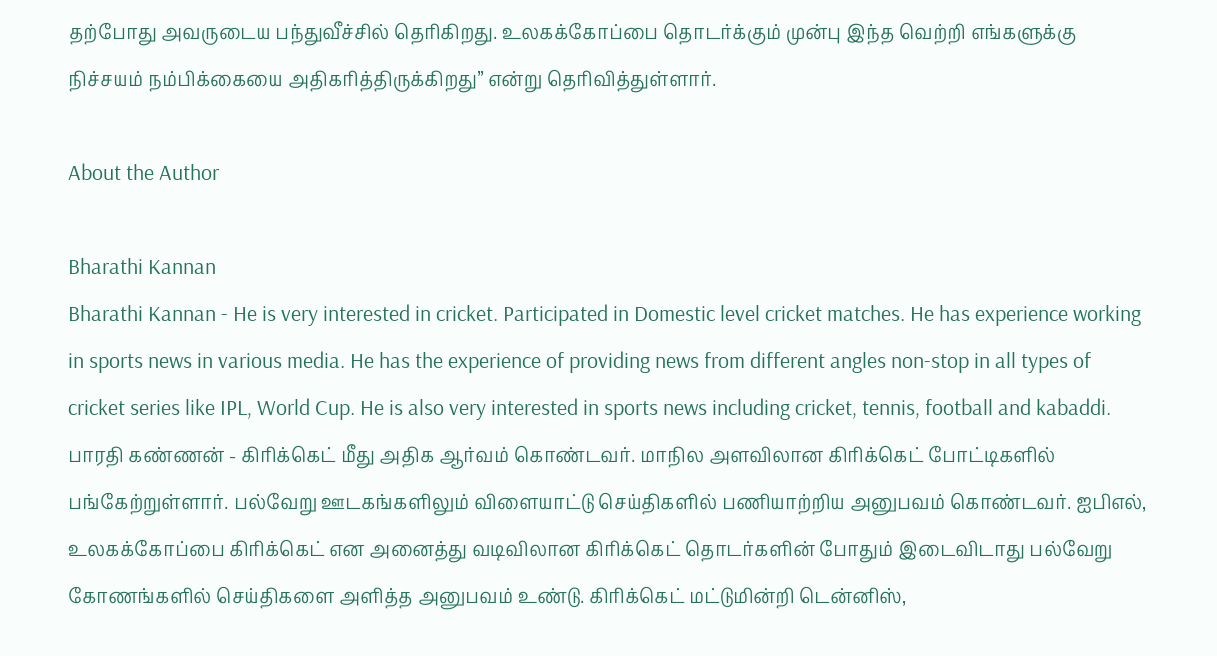தற்போது அவருடைய பந்துவீச்சில் தெரிகிறது. உலகக்கோப்பை தொடர்க்கும் முன்பு இந்த வெற்றி எங்களுக்கு நிச்சயம் நம்பிக்கையை அதிகரித்திருக்கிறது” என்று தெரிவித்துள்ளார்.

About the Author

Bharathi Kannan
Bharathi Kannan - He is very interested in cricket. Participated in Domestic level cricket matches. He has experience working in sports news in various media. He has the experience of providing news from different angles non-stop in all types of cricket series like IPL, World Cup. He is also very interested in sports news including cricket, tennis, football and kabaddi. பாரதி கண்ணன் - கிரிக்கெட் மீது அதிக ஆர்வம் கொண்டவர். மாநில அளவிலான கிரிக்கெட் போட்டிகளில் பங்கேற்றுள்ளார். பல்வேறு ஊடகங்களிலும் விளையாட்டு செய்திகளில் பணியாற்றிய அனுபவம் கொண்டவர். ஐபிஎல், உலகக்கோப்பை கிரிக்கெட் என அனைத்து வடிவிலான கிரிக்கெட் தொடர்களின் போதும் இடைவிடாது பல்வேறு கோணங்களில் செய்திகளை அளித்த அனுபவம் உண்டு. கிரிக்கெட் மட்டுமின்றி டென்னிஸ்,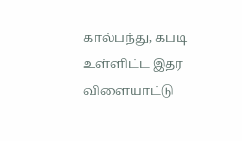கால்பந்து, கபடி உள்ளிட்ட இதர விளையாட்டு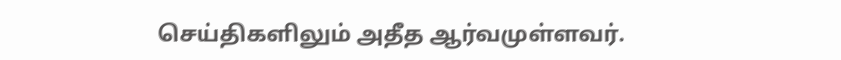செய்திகளிலும் அதீத ஆர்வமுள்ளவர்.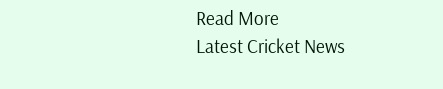Read More
Latest Cricket News